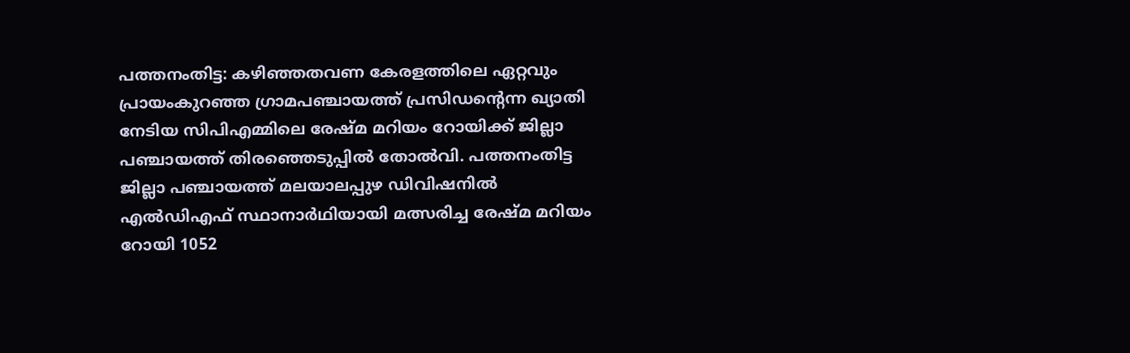പത്തനംതിട്ട: കഴിഞ്ഞതവണ കേരളത്തിലെ ഏറ്റവും പ്രായംകുറഞ്ഞ ഗ്രാമപഞ്ചായത്ത് പ്രസിഡന്റെന്ന ഖ്യാതി നേടിയ സിപിഎമ്മിലെ രേഷ്മ മറിയം റോയിക്ക് ജില്ലാ പഞ്ചായത്ത് തിരഞ്ഞെടുപ്പില്‍ തോല്‍വി. പത്തനംതിട്ട ജില്ലാ പഞ്ചായത്ത് മലയാലപ്പുഴ ഡിവിഷനില്‍ എല്‍ഡിഎഫ് സ്ഥാനാര്‍ഥിയായി മത്സരിച്ച രേഷ്മ മറിയം റോയി 1052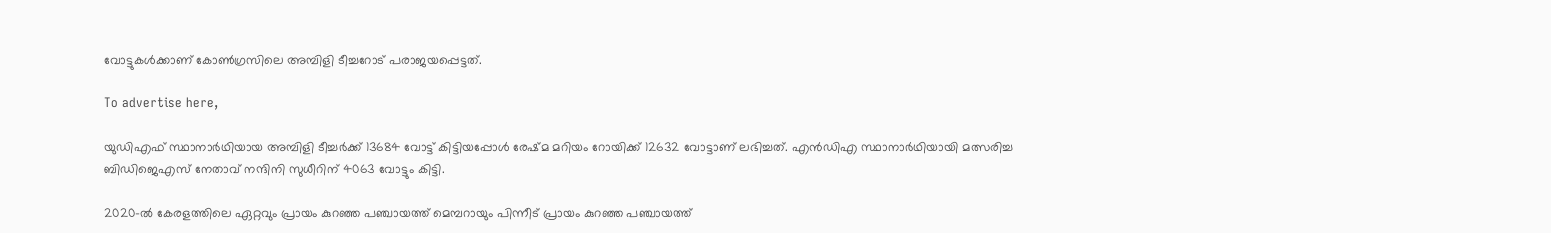വോട്ടുകള്‍ക്കാണ് കോണ്‍ഗ്രസിലെ അമ്പിളി ടീച്ചറോട് പരാജയപ്പെട്ടത്.

To advertise here,

യുഡിഎഫ് സ്ഥാനാര്‍ഥിയായ അമ്പിളി ടീച്ചര്‍ക്ക് 13684 വോട്ട് കിട്ടിയപ്പോള്‍ രേഷ്മ മറിയം റോയിക്ക് 12632 വോട്ടാണ് ലഭിച്ചത്. എന്‍ഡിഎ സ്ഥാനാര്‍ഥിയായി മത്സരിച്ച ബിഡിജെഎസ് നേതാവ് നന്ദിനി സുധീറിന് 4063 വോട്ടും കിട്ടി.

2020-ല്‍ കേരളത്തിലെ ഏറ്റവും പ്രായം കുറഞ്ഞ പഞ്ചായത്ത് മെമ്പറായും പിന്നീട് പ്രായം കുറഞ്ഞ പഞ്ചായത്ത്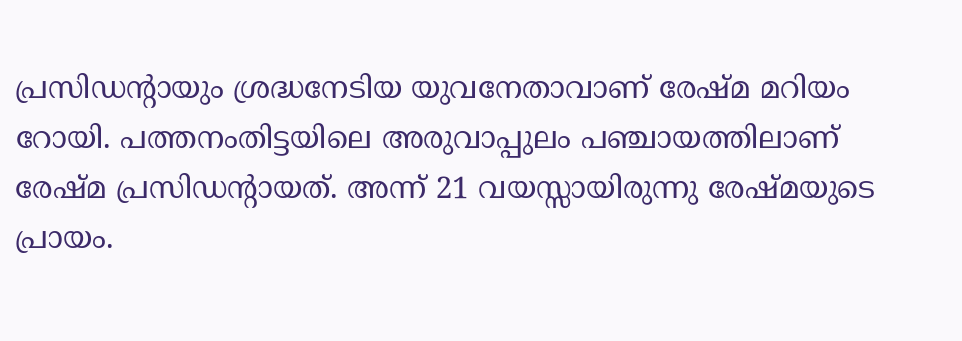പ്രസിഡന്റായും ശ്രദ്ധനേടിയ യുവനേതാവാണ് രേഷ്മ മറിയം റോയി. പത്തനംതിട്ടയിലെ അരുവാപ്പുലം പഞ്ചായത്തിലാണ് രേഷ്മ പ്രസിഡന്റായത്. അന്ന് 21 വയസ്സായിരുന്നു രേഷ്മയുടെ പ്രായം.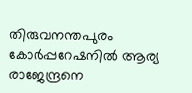തിരുവനന്തപുരം കോര്‍പ്പറേഷനില്‍ ആര്യ രാജേന്ദ്രനെ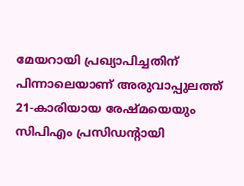മേയറായി പ്രഖ്യാപിച്ചതിന് പിന്നാലെയാണ് അരുവാപ്പുലത്ത് 21-കാരിയായ രേഷ്മയെയും സിപിഎം പ്രസിഡന്റായി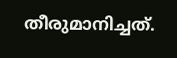തീരുമാനിച്ചത്.